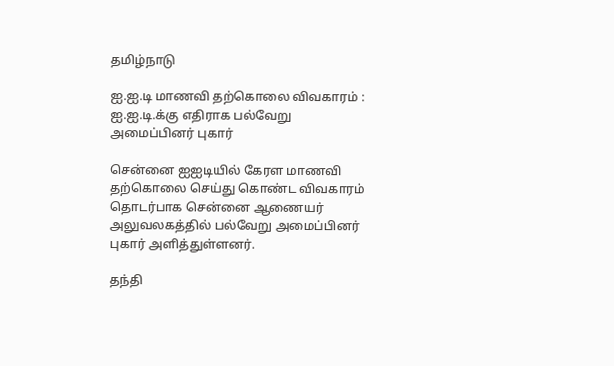தமிழ்நாடு

ஐ.ஐ.டி மாணவி தற்கொலை விவகாரம் : ஐ.ஐ.டி.க்கு எதிராக பல்வேறு அமைப்பினர் புகார்

சென்னை ஐஐடியில் கேரள மாணவி தற்கொலை செய்து கொண்ட விவகாரம் தொடர்பாக சென்னை ஆணையர் அலுவலகத்தில் பல்வேறு அமைப்பினர் புகார் அளித்துள்ளனர்.

தந்தி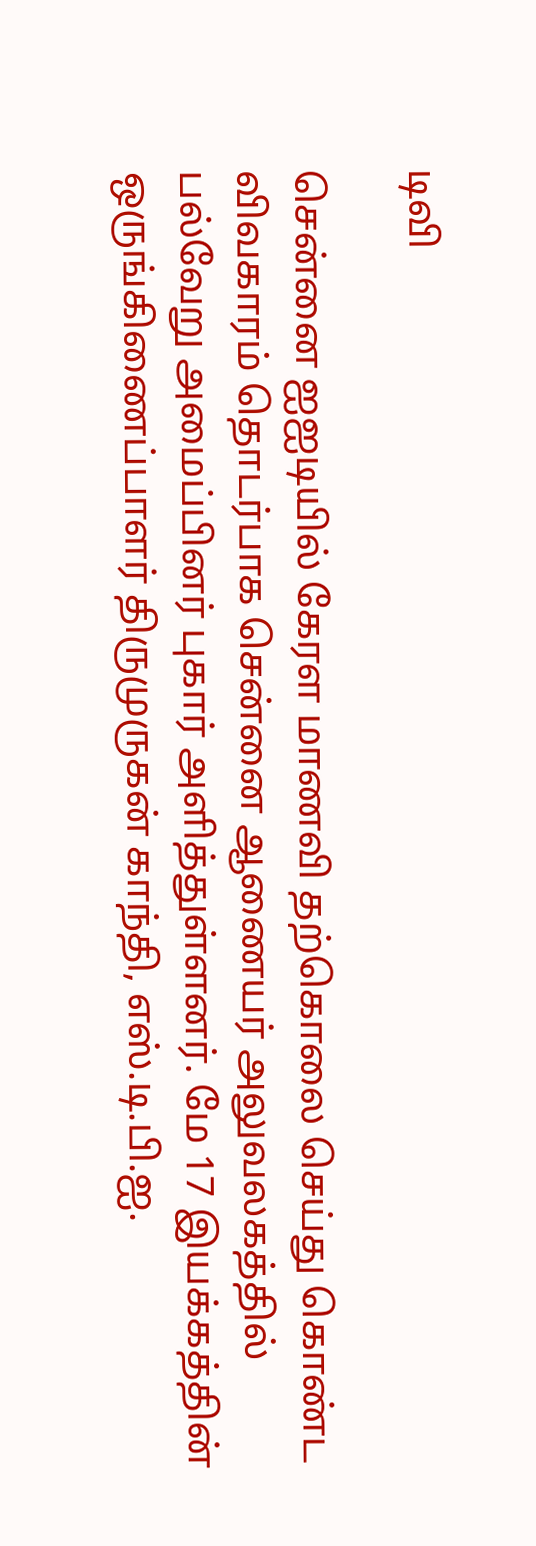டிவி

சென்னை ஐஐடியில் கேரள மாணவி தற்கொலை செய்து கொண்ட விவகாரம் தொடர்பாக சென்னை ஆணையர் அலுவலகத்தில் பல்வேறு அமைப்பினர் புகார் அளித்துள்ளனர். மே 17 இயக்கத்தின் ஒருங்கிணைப்பாளர் திருமுருகன் காந்தி, எஸ்.டி.பி.ஐ.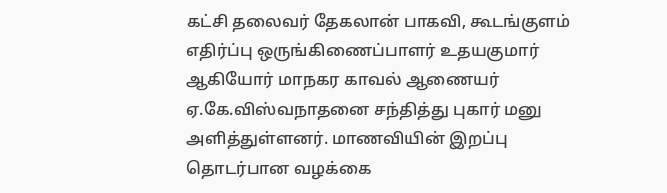கட்சி தலைவர் தேகலான் பாகவி, கூடங்குளம் எதிர்ப்பு ஒருங்கிணைப்பாளர் உதயகுமார் ஆகியோர் மாநகர காவல் ஆணையர் ஏ.கே.விஸ்வநாதனை சந்தித்து புகார் மனு அளித்துள்ளனர். மாணவியின் இறப்பு தொடர்பான வழக்கை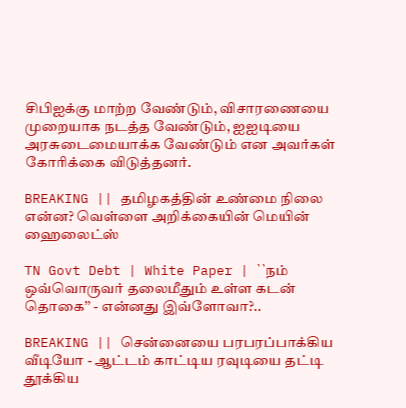சிபிஐக்கு மாற்ற வேண்டும், விசாரணையை முறையாக நடத்த வேண்டும், ஐஐடியை அரசுடைமையாக்க வேண்டும் என அவர்கள் கோரிக்கை விடுத்தனர்.

BREAKING || தமிழகத்தின் உண்மை நிலை என்ன? வெள்ளை அறிக்கையின் மெயின் ஹைலைட்ஸ்

TN Govt Debt | White Paper | ``நம் ஒவ்வொருவர் தலைமீதும் உள்ள கடன் தொகை’’ - என்னது இவ்ளோவா?..

BREAKING || சென்னையை பரபரப்பாக்கிய வீடியோ - ஆட்டம் காட்டிய ரவுடியை தட்டி தூக்கிய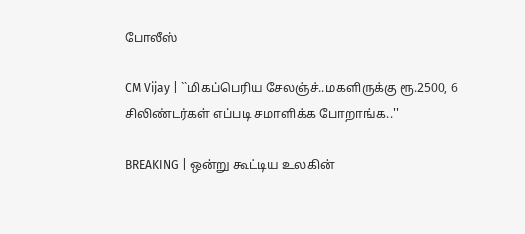போலீஸ்

CM Vijay | ``மிகப்பெரிய சேலஞ்ச்..மகளிருக்கு ரூ.2500, 6 சிலிண்டர்கள் எப்படி சமாளிக்க போறாங்க..''

BREAKING | ஒன்று கூட்டிய உலகின்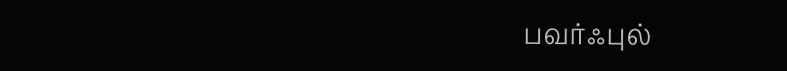பவர்ஃபுல்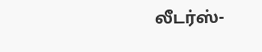லீடர்ஸ்-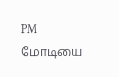PM மோடியை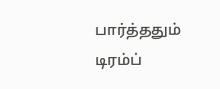பார்த்ததும் டிரம்ப்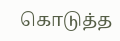கொடுத்த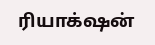ரியாக்‌ஷன்